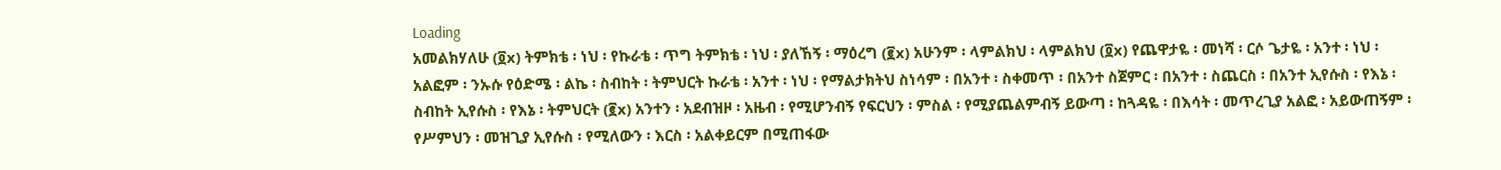Loading
አመልክሃለሁ (፬x) ትምክቴ ፡ ነህ ፡ የኩራቴ ፡ ጥግ ትምክቴ ፡ ነህ ፡ ያለኸኝ ፡ ማዕረግ (፪x) አሁንም ፡ ላምልክህ ፡ ላምልክህ (፬x) የጨዋታዬ ፡ መነሻ ፡ ርሶ ጌታዬ ፡ አንተ ፡ ነህ ፡ አልፎም ፡ ንኡሱ የዕድሜ ፡ ልኬ ፡ ስብከት ፡ ትምህርት ኩራቴ ፡ አንተ ፡ ነህ ፡ የማልታክትህ ስነሳም ፡ በአንተ ፡ ስቀመጥ ፡ በአንተ ስጀምር ፡ በአንተ ፡ ስጨርስ ፡ በአንተ ኢየሱስ ፡ የእኔ ፡ ስብከት ኢየሱስ ፡ የእኔ ፡ ትምህርት (፪x) አንተን ፡ አደብዝዞ ፡ አዜብ ፡ የሚሆንብኝ የፍርህን ፡ ምስል ፡ የሚያጨልምብኝ ይውጣ ፡ ከጓዳዬ ፡ በእሳት ፡ መጥረጊያ አልፎ ፡ አይውጠኝም ፡ የሥምህን ፡ መዝጊያ ኢየሱስ ፡ የሚለውን ፡ እርስ ፡ አልቀይርም በሚጠፋው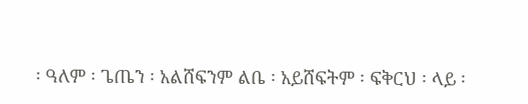፡ ዓለም ፡ ጌጤን ፡ አልሸፍንም ልቤ ፡ አይሸፍትም ፡ ፍቅርህ ፡ ላይ ፡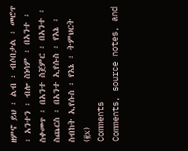ዘምኖ ይህ ፡ ልብ ፡ ብሶበታል ፡ መሮጥ ፡ አንተን ፡ ብሎ ስነሳም ፡ በአንተ ፡ ስቀመጥ ፡ በአንተ ስጀምር ፡ በአንተ ፡ ስጨርስ ፡ በአንተ ኢየሱስ ፡ የእኔ ፡ ስብከት ኢየሱስ ፡ የእኔ ፡ ትምህርት (፪x)
Comments
Comments, source notes, and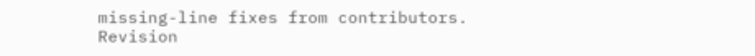missing-line fixes from contributors.
Revision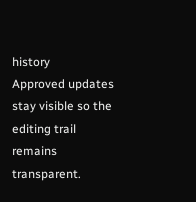history
Approved updates stay visible so the editing trail remains transparent.